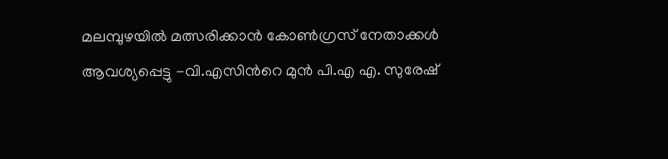മലമ്പുഴയില്‍ മത്സരിക്കാൻ കോണ്‍ഗ്രസ് നേതാക്കള്‍ ആവശ്യപ്പെട്ടു -വി.എസിന്‍റെ മുന്‍ പി.എ എ. സുരേഷ്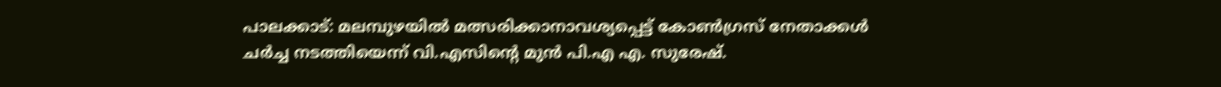പാലക്കാട്: മലമ്പുഴയിൽ മത്സരിക്കാനാവശ്യപ്പെട്ട് കോൺഗ്രസ് നേതാക്കൾ ചർച്ച നടത്തിയെന്ന് വി.എസിന്‍റെ മുന്‍ പി.എ എ. സുരേഷ്.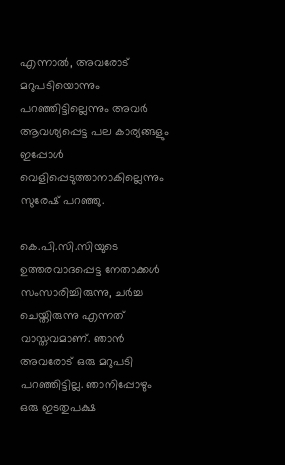എന്നാൽ, അവരോട് മറുപടിയൊന്നും പറഞ്ഞിട്ടില്ലെന്നും അവർ ആവശ്യപ്പെട്ട പല കാര്യങ്ങളും ഇപ്പോൾ വെളിപ്പെടുത്താനാകില്ലെന്നും സുരേഷ് പറഞ്ഞു.

കെ.പി.സി.സിയുടെ ഉത്തരവാദപ്പെട്ട നേതാക്കൾ സംസാരിച്ചിരുന്നു, ചർച്ച ചെയ്തിരുന്നു എന്നത് വാസ്തവമാണ്. ഞാൻ അവരോട് ഒരു മറുപടി പറഞ്ഞിട്ടില്ല. ഞാനിപ്പോഴും ഒരു ഇടതുപക്ഷ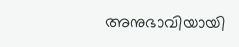അനുഭാവിയായി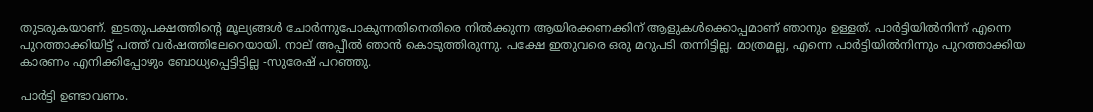തുടരുകയാണ്. ഇടതുപക്ഷത്തിന്‍റെ മൂല്യങ്ങൾ ചോർന്നുപോകുന്നതിനെതിരെ നിൽക്കുന്ന ആയിരക്കണക്കിന് ആളുകൾക്കൊപ്പമാണ് ഞാനും ഉള്ളത്. പാർട്ടിയിൽനിന്ന് എന്നെ പുറത്താക്കിയിട്ട് പത്ത് വർഷത്തിലേറെയായി. നാല് അപ്പീൽ ഞാൻ കൊടുത്തിരുന്നു. പക്ഷേ ഇതുവരെ ഒരു മറുപടി തന്നിട്ടില്ല. മാത്രമല്ല, എന്നെ പാർട്ടിയിൽനിന്നും പുറത്താക്കിയ കാരണം എനിക്കിപ്പോഴും ബോധ്യപ്പെട്ടിട്ടില്ല -സുരേഷ് പറഞ്ഞു.

പാർട്ടി ഉണ്ടാവണം.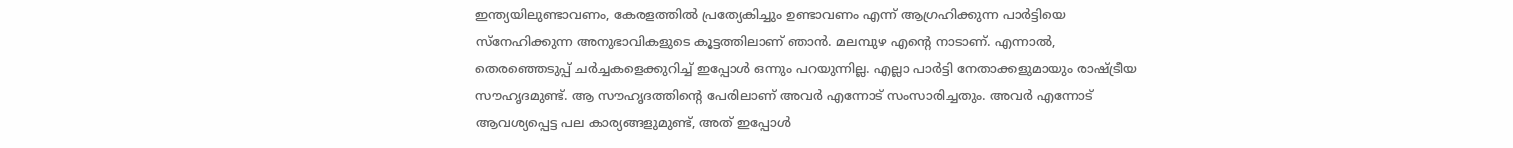ഇന്ത്യയിലുണ്ടാവണം, കേരളത്തിൽ പ്രത്യേകിച്ചും ഉണ്ടാവണം എന്ന് ആഗ്രഹിക്കുന്ന പാർട്ടിയെ സ്നേഹിക്കുന്ന അനുഭാവികളുടെ കൂട്ടത്തിലാണ് ഞാൻ. മലമ്പുഴ എന്‍റെ നാടാണ്. എന്നാൽ, തെരഞ്ഞെടുപ്പ് ചർച്ചകളെക്കുറിച്ച് ഇപ്പോൾ ഒന്നും പറയുന്നില്ല. എല്ലാ പാർട്ടി നേതാക്കളുമായും രാഷ്ട്രീയ സൗഹൃദമുണ്ട്. ആ സൗഹൃദത്തിന്‍റെ പേരിലാണ് അവർ എന്നോട് സംസാരിച്ചതും. അവർ എന്നോട് ആവശ്യപ്പെട്ട പല കാര്യങ്ങളുമുണ്ട്, അത് ഇപ്പോൾ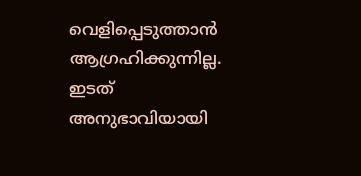വെളിപ്പെടുത്താൻ ആഗ്രഹിക്കുന്നില്ല. ഇടത് അനുഭാവിയായി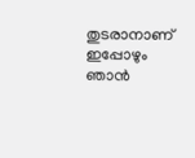തുടരാനാണ് ഇപ്പോഴും ഞാൻ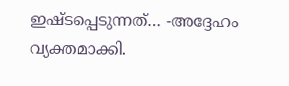ഇഷ്ടപ്പെടുന്നത്… -അദ്ദേഹം വ്യക്തമാക്കി.